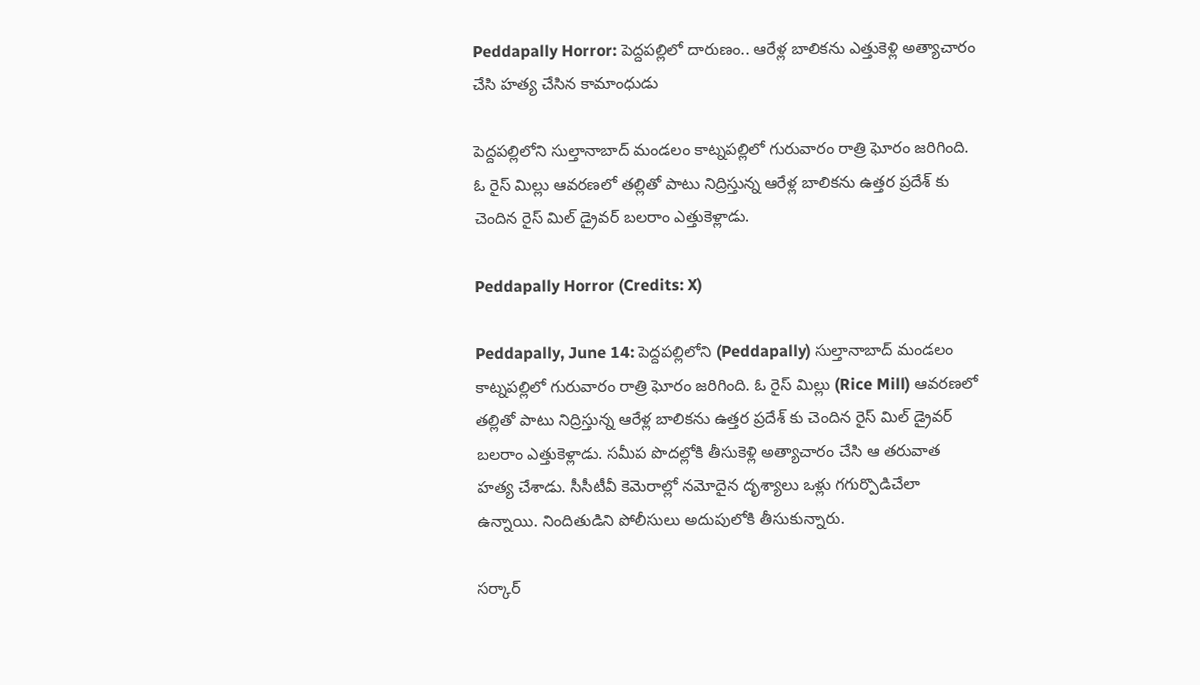Peddapally Horror: పెద్దపల్లిలో దారుణం.. ఆరేళ్ల బాలికను ఎత్తుకెళ్లి అత్యాచారం చేసి హత్య చేసిన కామాంధుడు

పెద్దపల్లిలోని సుల్తానాబాద్ మండలం కాట్నపల్లిలో గురువారం రాత్రి ఘోరం జరిగింది. ఓ రైస్ మిల్లు ఆవరణలో తల్లితో పాటు నిద్రిస్తున్న ఆరేళ్ల బాలికను ఉత్తర ప్రదేశ్ కు చెందిన రైస్ మిల్ డ్రైవర్ బలరాం ఎత్తుకెళ్లాడు.

Peddapally Horror (Credits: X)

Peddapally, June 14: పెద్దపల్లిలోని (Peddapally) సుల్తానాబాద్ మండలం కాట్నపల్లిలో గురువారం రాత్రి ఘోరం జరిగింది. ఓ రైస్ మిల్లు (Rice Mill) ఆవరణలో తల్లితో పాటు నిద్రిస్తున్న ఆరేళ్ల బాలికను ఉత్తర ప్రదేశ్ కు చెందిన రైస్ మిల్ డ్రైవర్ బలరాం ఎత్తుకెళ్లాడు. సమీప పొదల్లోకి తీసుకెళ్లి అత్యాచారం చేసి ఆ తరువాత హత్య చేశాడు. సీసీటీవీ కెమెరాల్లో నమోదైన దృశ్యాలు ఒళ్లు గగుర్పొడిచేలా ఉన్నాయి. నిందితుడిని పోలీసులు అదుపులోకి తీసుకున్నారు.

సర్కార్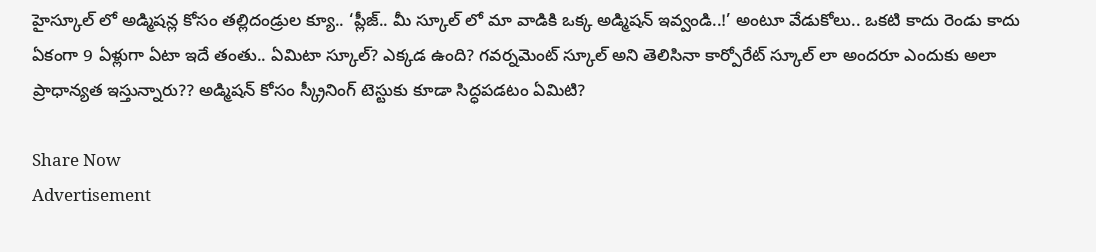హైస్కూల్‌ లో అడ్మిషన్ల కోసం తల్లిదండ్రుల క్యూ.. ‘ప్లీజ్‌.. మీ స్కూల్‌ లో మా వాడికి ఒక్క అడ్మిషన్‌ ఇవ్వండి..!’ అంటూ వేడుకోలు.. ఒకటి కాదు రెండు కాదు ఏకంగా 9 ఏళ్లుగా ఏటా ఇదే తంతు.. ఏమిటా స్కూల్? ఎక్కడ ఉంది? గవర్నమెంట్ స్కూల్ అని తెలిసినా కార్పోరేట్ స్కూల్ లా అందరూ ఎందుకు అలా ప్రాధాన్యత ఇస్తున్నారు?? అడ్మిషన్ కోసం స్క్రీనింగ్ టెస్టుకు కూడా సిద్ధపడటం ఏమిటి?

Share Now
Advertisement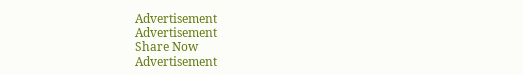Advertisement
Advertisement
Share Now
Advertisement